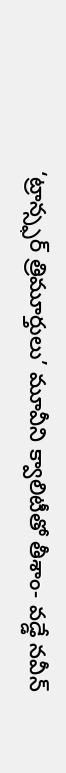‘ట్రాన్స్ఫర్ త్రిమూర్తులు’ మూవీని క్వాలిటీతో తీశాం- వడ్డే నవీన్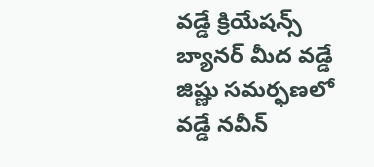వడ్డే క్రియేషన్స్ బ్యానర్ మీద వడ్డే జిష్ణు సమర్ఫణలో వడ్డే నవీన్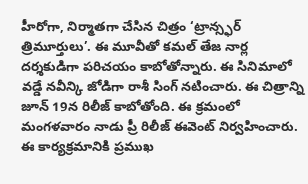హీరోగా, నిర్మాతగా చేసిన చిత్రం ‘ట్రాన్స్ఫర్ త్రిమూర్తులు’. ఈ మూవీతో కమల్ తేజ నార్ల దర్శకుడిగా పరిచయం కాబోతోన్నారు. ఈ సినిమాలో వడ్డే నవీన్కి జోడిగా రాశీ సింగ్ నటించారు. ఈ చిత్రాన్ని జూన్ 19న రిలీజ్ కాబోతోంది. ఈ క్రమంలో మంగళవారం నాడు ప్రీ రిలీజ్ ఈవెంట్ నిర్వహించారు. ఈ కార్యక్రమానికి ప్రముఖ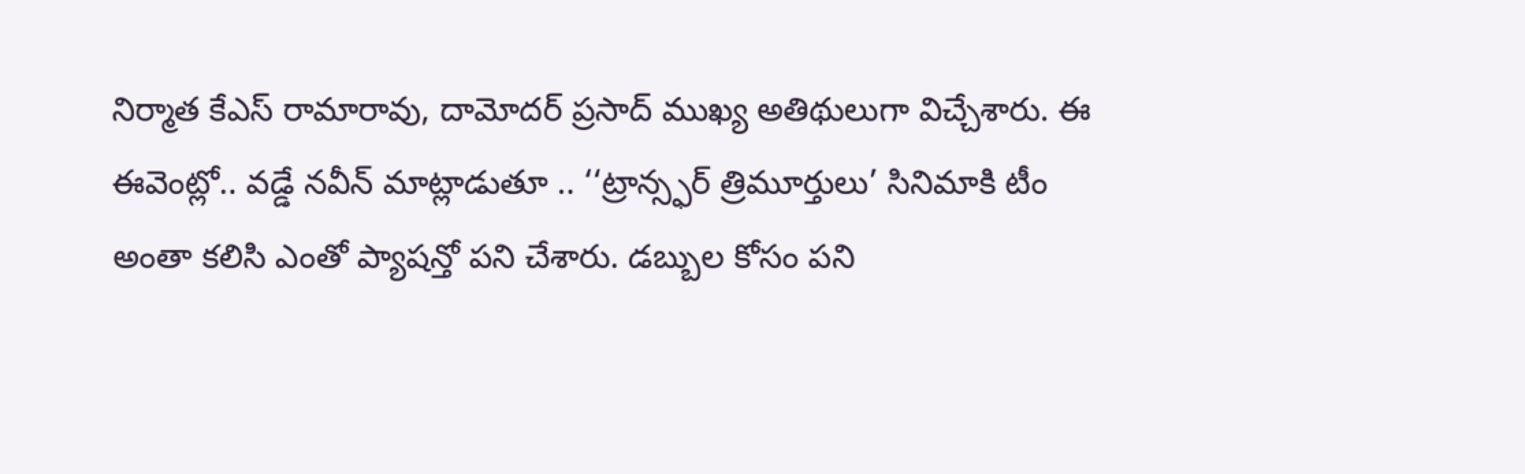నిర్మాత కేఎస్ రామారావు, దామోదర్ ప్రసాద్ ముఖ్య అతిథులుగా విచ్చేశారు. ఈ ఈవెంట్లో.. వడ్డే నవీన్ మాట్లాడుతూ .. ‘‘ట్రాన్స్ఫర్ త్రిమూర్తులు’ సినిమాకి టీం అంతా కలిసి ఎంతో ప్యాషన్తో పని చేశారు. డబ్బుల కోసం పని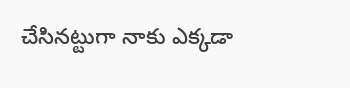చేసినట్టుగా నాకు ఎక్కడా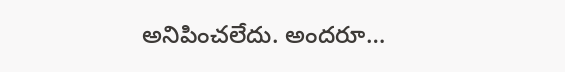అనిపించలేదు. అందరూ…